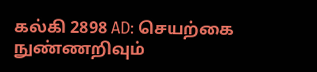கல்கி 2898 AD: செயற்கை நுண்ணறிவும்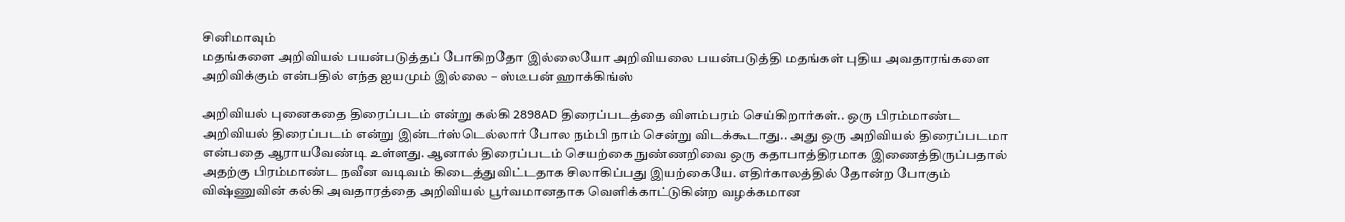சினிமாவும்
மதங்களை அறிவியல் பயன்படுத்தப் போகிறதோ இல்லையோ அறிவியலை பயன்படுத்தி மதங்கள் புதிய அவதாரங்களை அறிவிக்கும் என்பதில் எந்த ஐயமும் இல்லை – ஸ்டீபன் ஹாக்கிங்ஸ்

அறிவியல் புனைகதை திரைப்படம் என்று கல்கி 2898AD திரைப்படத்தை விளம்பரம் செய்கிறார்கள்.. ஒரு பிரம்மாண்ட அறிவியல் திரைப்படம் என்று இன்டர்ஸ்டெல்லார் போல நம்பி நாம் சென்று விடக்கூடாது.. அது ஒரு அறிவியல் திரைப்படமா என்பதை ஆராயவேண்டி உள்ளது. ஆனால் திரைப்படம் செயற்கை நுண்ணறிவை ஒரு கதாபாத்திரமாக இணைத்திருப்பதால் அதற்கு பிரம்மாண்ட நவீன வடிவம் கிடைத்துவிட்டதாக சிலாகிப்பது இயற்கையே. எதிர்காலத்தில் தோன்ற போகும் விஷ்ணுவின் கல்கி அவதாரத்தை அறிவியல் பூர்வமானதாக வெளிக்காட்டுகின்ற வழக்கமான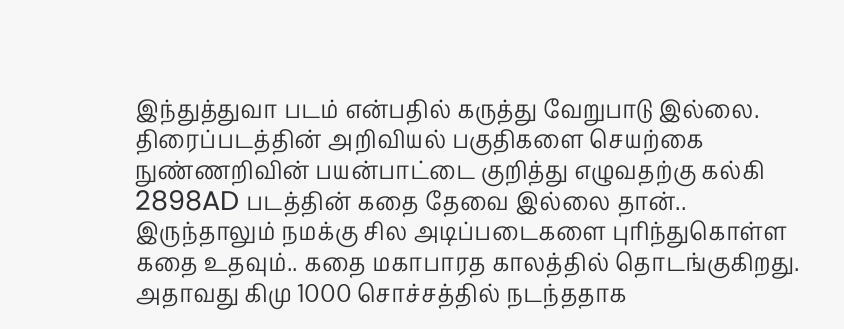இந்துத்துவா படம் என்பதில் கருத்து வேறுபாடு இல்லை.
திரைப்படத்தின் அறிவியல் பகுதிகளை செயற்கை நுண்ணறிவின் பயன்பாட்டை குறித்து எழுவதற்கு கல்கி 2898AD படத்தின் கதை தேவை இல்லை தான்.. இருந்தாலும் நமக்கு சில அடிப்படைகளை புரிந்துகொள்ள கதை உதவும்.. கதை மகாபாரத காலத்தில் தொடங்குகிறது. அதாவது கிமு 1000 சொச்சத்தில் நடந்ததாக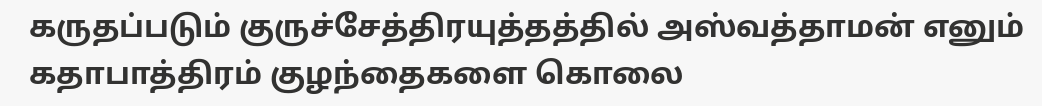கருதப்படும் குருச்சேத்திரயுத்தத்தில் அஸ்வத்தாமன் எனும் கதாபாத்திரம் குழந்தைகளை கொலை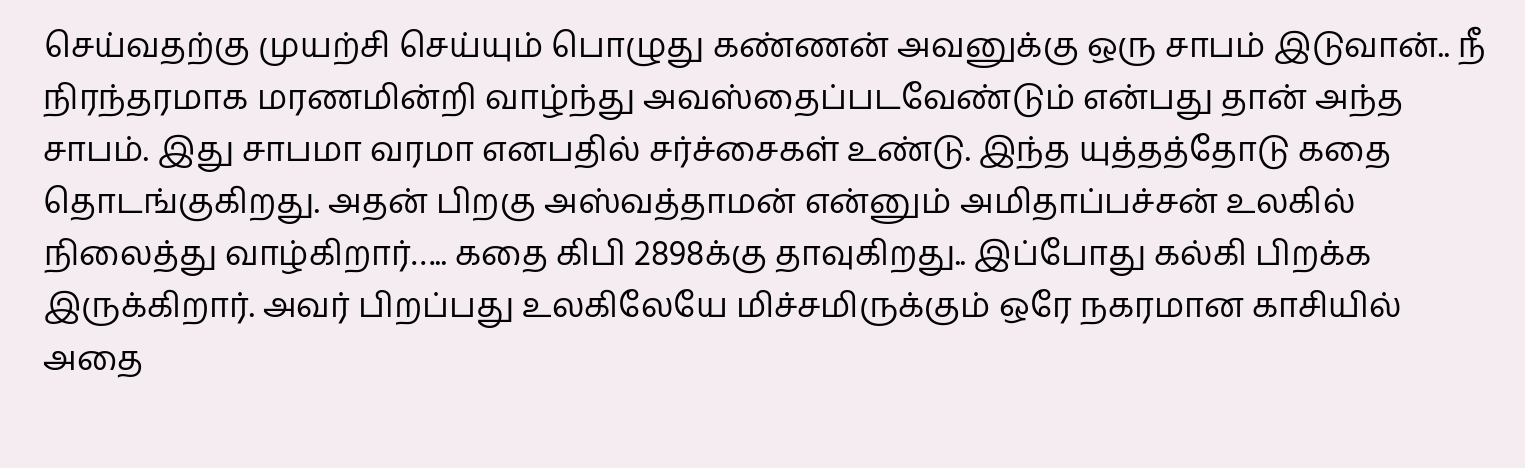செய்வதற்கு முயற்சி செய்யும் பொழுது கண்ணன் அவனுக்கு ஒரு சாபம் இடுவான்.. நீ நிரந்தரமாக மரணமின்றி வாழ்ந்து அவஸ்தைப்படவேண்டும் என்பது தான் அந்த சாபம். இது சாபமா வரமா எனபதில் சர்ச்சைகள் உண்டு. இந்த யுத்தத்தோடு கதை தொடங்குகிறது. அதன் பிறகு அஸ்வத்தாமன் என்னும் அமிதாப்பச்சன் உலகில் நிலைத்து வாழ்கிறார்….. கதை கிபி 2898க்கு தாவுகிறது.. இப்போது கல்கி பிறக்க இருக்கிறார். அவர் பிறப்பது உலகிலேயே மிச்சமிருக்கும் ஒரே நகரமான காசியில் அதை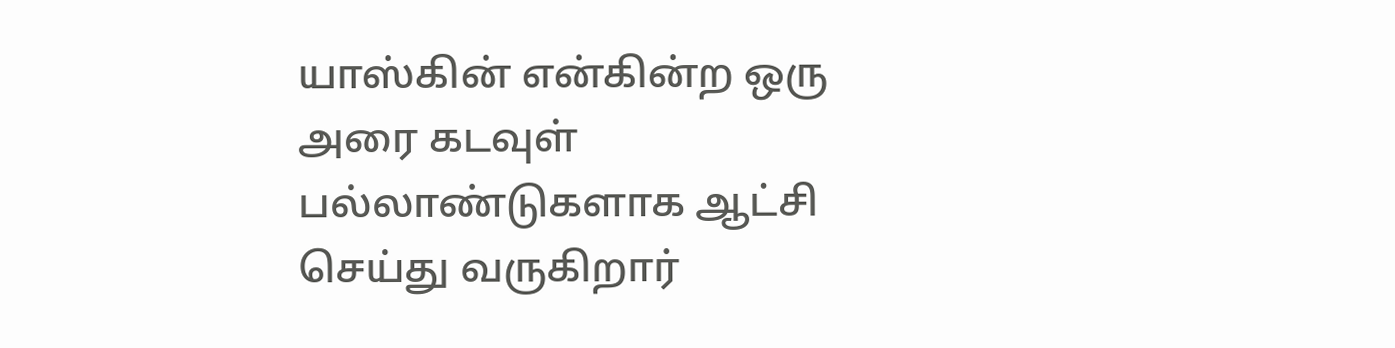யாஸ்கின் என்கின்ற ஒரு அரை கடவுள் பல்லாண்டுகளாக ஆட்சி செய்து வருகிறார்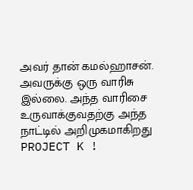அவர் தான் கமல்ஹாசன். அவருக்கு ஒரு வாரிசு இல்லை. அந்த வாரிசை உருவாக்குவதற்கு அந்த நாட்டில் அறிமுகமாகிறது PROJECT K !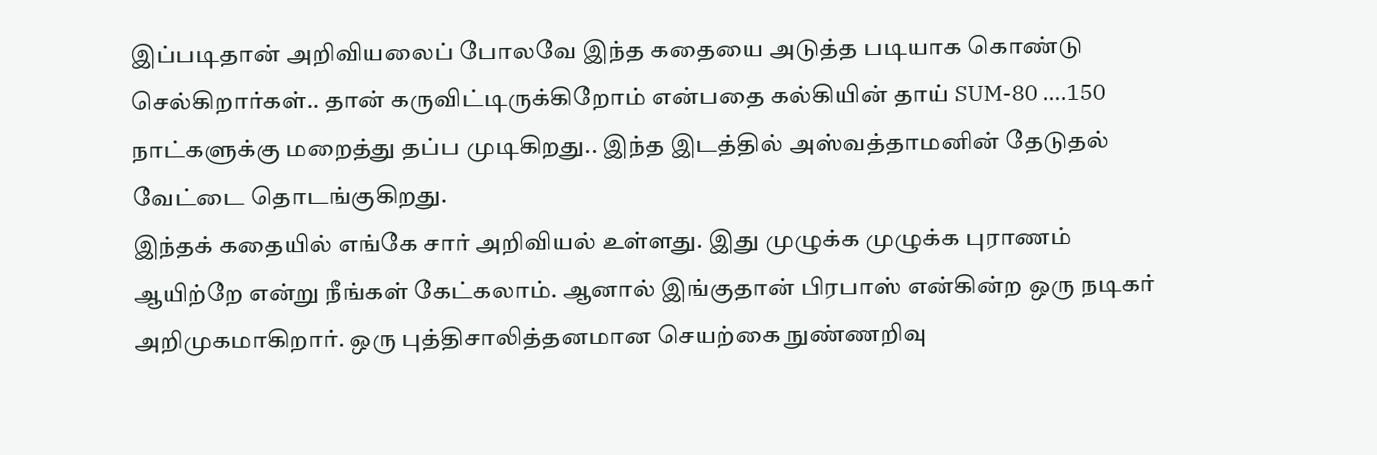இப்படிதான் அறிவியலைப் போலவே இந்த கதையை அடுத்த படியாக கொண்டு செல்கிறார்கள்.. தான் கருவிட்டிருக்கிறோம் என்பதை கல்கியின் தாய் SUM-80 ….150 நாட்களுக்கு மறைத்து தப்ப முடிகிறது.. இந்த இடத்தில் அஸ்வத்தாமனின் தேடுதல் வேட்டை தொடங்குகிறது.
இந்தக் கதையில் எங்கே சார் அறிவியல் உள்ளது. இது முழுக்க முழுக்க புராணம் ஆயிற்றே என்று நீங்கள் கேட்கலாம். ஆனால் இங்குதான் பிரபாஸ் என்கின்ற ஒரு நடிகர் அறிமுகமாகிறார். ஒரு புத்திசாலித்தனமான செயற்கை நுண்ணறிவு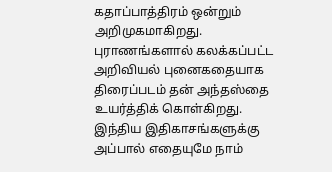கதாப்பாத்திரம் ஒன்றும் அறிமுகமாகிறது. புராணங்களால் கலக்கப்பட்ட அறிவியல் புனைகதையாக திரைப்படம் தன் அந்தஸ்தை உயர்த்திக் கொள்கிறது. இந்திய இதிகாசங்களுக்கு அப்பால் எதையுமே நாம்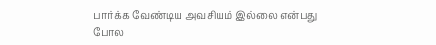பார்க்க வேண்டிய அவசியம் இல்லை என்பது போல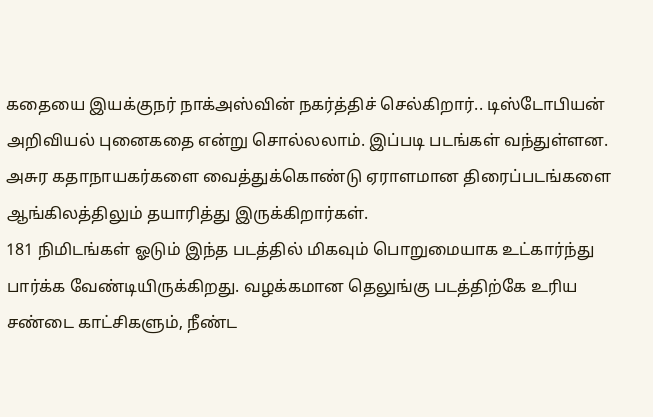கதையை இயக்குநர் நாக்அஸ்வின் நகர்த்திச் செல்கிறார்.. டிஸ்டோபியன் அறிவியல் புனைகதை என்று சொல்லலாம். இப்படி படங்கள் வந்துள்ளன. அசுர கதாநாயகர்களை வைத்துக்கொண்டு ஏராளமான திரைப்படங்களை ஆங்கிலத்திலும் தயாரித்து இருக்கிறார்கள்.
181 நிமிடங்கள் ஓடும் இந்த படத்தில் மிகவும் பொறுமையாக உட்கார்ந்து பார்க்க வேண்டியிருக்கிறது. வழக்கமான தெலுங்கு படத்திற்கே உரிய சண்டை காட்சிகளும், நீண்ட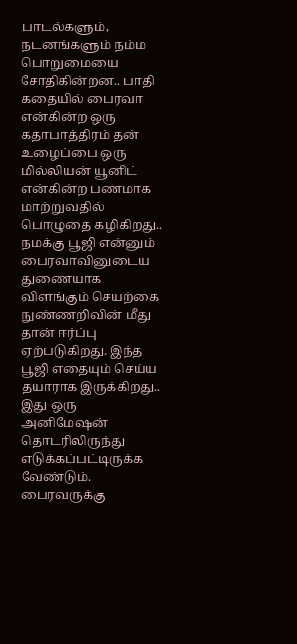பாடல்களும், நடனங்களும் நம்ம பொறுமையை சோதிகின்றன.. பாதி கதையில் பைரவா என்கின்ற ஒரு கதாபாத்திரம் தன் உழைப்பை ஒரு மில்லியன் யூனிட் என்கின்ற பணமாக மாற்றுவதில் பொழுதை கழிகிறது.. நமக்கு பூஜி என்னும் பைரவாவினுடைய துணையாக விளங்கும் செயற்கை நுண்ணறிவின் மீது தான் ஈர்ப்பு ஏற்படுகிறது. இந்த பூஜி எதையும் செய்ய தயாராக இருக்கிறது.. இது ஒரு அனிமேஷன் தொடரிலிருந்து எடுக்கப்பட்டிருக்க வேண்டும். பைரவருக்கு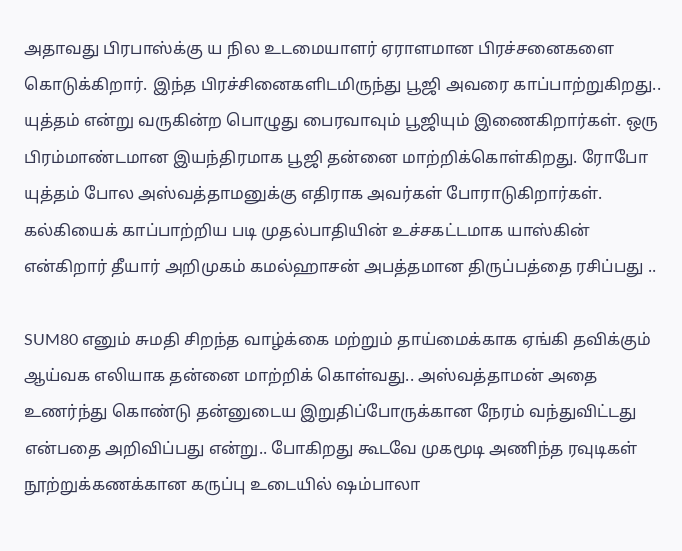அதாவது பிரபாஸ்க்கு ய நில உடமையாளர் ஏராளமான பிரச்சனைகளை கொடுக்கிறார். இந்த பிரச்சினைகளிடமிருந்து பூஜி அவரை காப்பாற்றுகிறது.. யுத்தம் என்று வருகின்ற பொழுது பைரவாவும் பூஜியும் இணைகிறார்கள். ஒரு பிரம்மாண்டமான இயந்திரமாக பூஜி தன்னை மாற்றிக்கொள்கிறது. ரோபோ யுத்தம் போல அஸ்வத்தாமனுக்கு எதிராக அவர்கள் போராடுகிறார்கள். கல்கியைக் காப்பாற்றிய படி முதல்பாதியின் உச்சகட்டமாக யாஸ்கின் என்கிறார் தீயார் அறிமுகம் கமல்ஹாசன் அபத்தமான திருப்பத்தை ரசிப்பது ..

SUM80 எனும் சுமதி சிறந்த வாழ்க்கை மற்றும் தாய்மைக்காக ஏங்கி தவிக்கும் ஆய்வக எலியாக தன்னை மாற்றிக் கொள்வது.. அஸ்வத்தாமன் அதை உணர்ந்து கொண்டு தன்னுடைய இறுதிப்போருக்கான நேரம் வந்துவிட்டது என்பதை அறிவிப்பது என்று.. போகிறது கூடவே முகமூடி அணிந்த ரவுடிகள் நூற்றுக்கணக்கான கருப்பு உடையில் ஷம்பாலா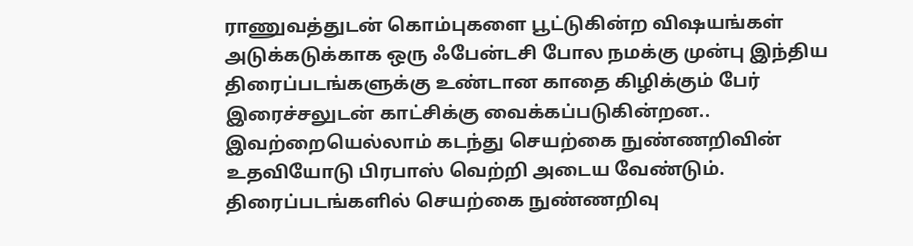ராணுவத்துடன் கொம்புகளை பூட்டுகின்ற விஷயங்கள் அடுக்கடுக்காக ஒரு ஃபேன்டசி போல நமக்கு முன்பு இந்திய திரைப்படங்களுக்கு உண்டான காதை கிழிக்கும் பேர் இரைச்சலுடன் காட்சிக்கு வைக்கப்படுகின்றன.. இவற்றையெல்லாம் கடந்து செயற்கை நுண்ணறிவின் உதவியோடு பிரபாஸ் வெற்றி அடைய வேண்டும்.
திரைப்படங்களில் செயற்கை நுண்ணறிவு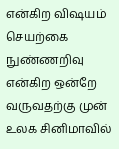என்கிற விஷயம் செயற்கை நுண்ணறிவு என்கிற ஒன்றே வருவதற்கு முன் உலக சினிமாவில்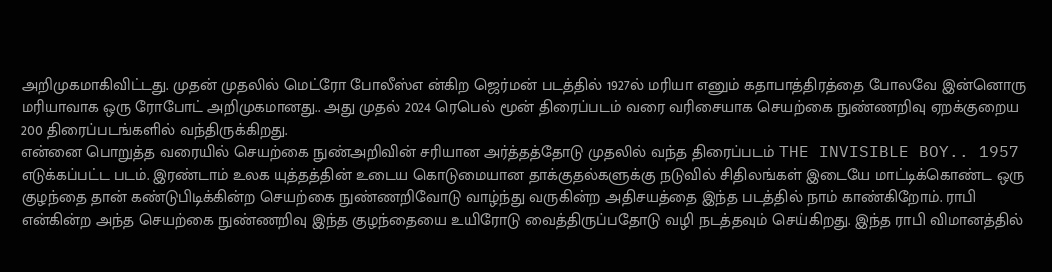அறிமுகமாகிவிட்டது. முதன் முதலில் மெட்ரோ போலீஸ்எ ன்கிற ஜெர்மன் படத்தில் 1927ல் மரியா எனும் கதாபாத்திரத்தை போலவே இன்னொரு மரியாவாக ஒரு ரோபோட் அறிமுகமானது.. அது முதல் 2024 ரெபெல் மூன் திரைப்படம் வரை வரிசையாக செயற்கை நுண்ணறிவு ஏறக்குறைய 200 திரைப்படங்களில் வந்திருக்கிறது.
என்னை பொறுத்த வரையில் செயற்கை நுண்அறிவின் சரியான அர்த்தத்தோடு முதலில் வந்த திரைப்படம் THE INVISIBLE BOY.. 1957 எடுக்கப்பட்ட படம். இரண்டாம் உலக யுத்தத்தின் உடைய கொடுமையான தாக்குதல்களுக்கு நடுவில் சிதிலங்கள் இடையே மாட்டிக்கொண்ட ஒரு குழந்தை தான் கண்டுபிடிக்கின்ற செயற்கை நுண்ணறிவோடு வாழ்ந்து வருகின்ற அதிசயத்தை இந்த படத்தில் நாம் காண்கிறோம். ராபி என்கின்ற அந்த செயற்கை நுண்ணறிவு இந்த குழந்தையை உயிரோடு வைத்திருப்பதோடு வழி நடத்தவும் செய்கிறது. இந்த ராபி விமானத்தில்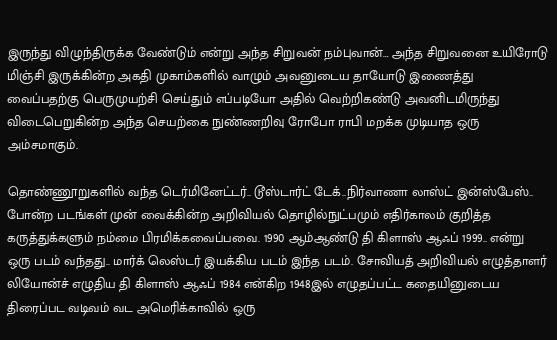இருந்து விழுந்திருக்க வேண்டும் என்று அந்த சிறுவன் நம்புவான்… அந்த சிறுவனை உயிரோடு மிஞ்சி இருக்கின்ற அகதி முகாம்களில் வாழும் அவனுடைய தாயோடு இணைத்து வைப்பதற்கு பெருமுயற்சி செய்தும் எப்படியோ அதில் வெற்றிகண்டு அவனிடமிருந்து விடைபெறுகின்ற அந்த செயற்கை நுண்ணறிவு ரோபோ ராபி மறக்க முடியாத ஒரு அம்சமாகும்.

தொண்ணூறுகளில் வந்த டெர்மினேட்டர்.. டூஸ்டார்ட் டேக்..நிர்வாணா லாஸ்ட் இன்ஸ்பேஸ்.. போன்ற படங்கள் முன் வைக்கின்ற அறிவியல் தொழில்நுட்பமும் எதிர்காலம் குறித்த கருத்துக்களும் நம்மை பிரமிக்கவைப்பவை. 1990 ஆம்ஆண்டு தி கிளாஸ் ஆஃப் 1999.. என்று ஒரு படம் வந்தது.. மார்க் லெஸ்டர் இயக்கிய படம் இந்த படம். சோவியத் அறிவியல் எழுத்தாளர் லியோன்ச் எழுதிய தி கிளாஸ் ஆஃப் 1984 என்கிற 1948இல் எழுதப்பட்ட கதையினுடைய திரைப்பட வடிவம் வட அமெரிக்காவில் ஒரு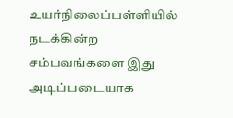உயர்நிலைப்பள்ளியில் நடக்கின்ற சம்பவங்களை இது அடிப்படையாக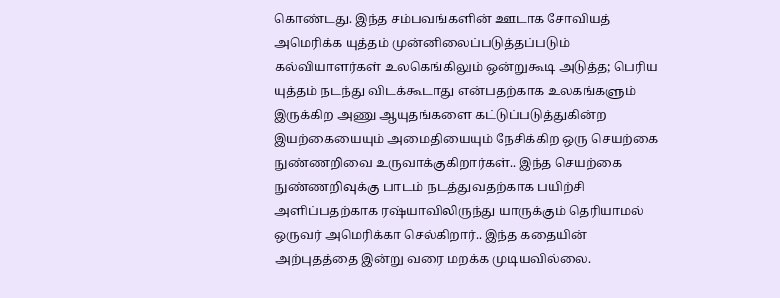கொண்டது. இந்த சம்பவங்களின் ஊடாக சோவியத் அமெரிக்க யுத்தம் முன்னிலைப்படுத்தப்படும் கல்வியாளர்கள் உலகெங்கிலும் ஒன்றுகூடி அடுத்த; பெரிய யுத்தம் நடந்து விடக்கூடாது என்பதற்காக உலகங்களும் இருக்கிற அணு ஆயுதங்களை கட்டுப்படுத்துகின்ற இயற்கையையும் அமைதியையும் நேசிக்கிற ஒரு செயற்கை நுண்ணறிவை உருவாக்குகிறார்கள்.. இந்த செயற்கை நுண்ணறிவுக்கு பாடம் நடத்துவதற்காக பயிற்சி அளிப்பதற்காக ரஷ்யாவிலிருந்து யாருக்கும் தெரியாமல் ஒருவர் அமெரிக்கா செல்கிறார்.. இந்த கதையின் அற்புதத்தை இன்று வரை மறக்க முடியவில்லை.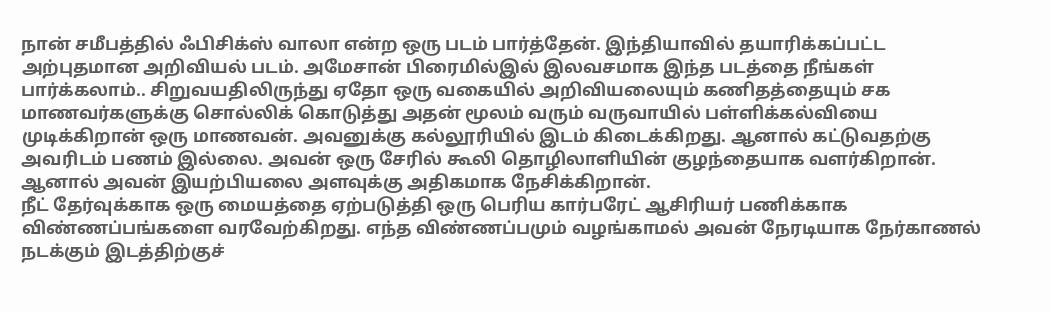நான் சமீபத்தில் ஃபிசிக்ஸ் வாலா என்ற ஒரு படம் பார்த்தேன். இந்தியாவில் தயாரிக்கப்பட்ட அற்புதமான அறிவியல் படம். அமேசான் பிரைமில்இல் இலவசமாக இந்த படத்தை நீங்கள் பார்க்கலாம்.. சிறுவயதிலிருந்து ஏதோ ஒரு வகையில் அறிவியலையும் கணிதத்தையும் சக மாணவர்களுக்கு சொல்லிக் கொடுத்து அதன் மூலம் வரும் வருவாயில் பள்ளிக்கல்வியை முடிக்கிறான் ஒரு மாணவன். அவனுக்கு கல்லூரியில் இடம் கிடைக்கிறது. ஆனால் கட்டுவதற்கு அவரிடம் பணம் இல்லை. அவன் ஒரு சேரில் கூலி தொழிலாளியின் குழந்தையாக வளர்கிறான். ஆனால் அவன் இயற்பியலை அளவுக்கு அதிகமாக நேசிக்கிறான்.
நீட் தேர்வுக்காக ஒரு மையத்தை ஏற்படுத்தி ஒரு பெரிய கார்பரேட் ஆசிரியர் பணிக்காக விண்ணப்பங்களை வரவேற்கிறது. எந்த விண்ணப்பமும் வழங்காமல் அவன் நேரடியாக நேர்காணல் நடக்கும் இடத்திற்குச்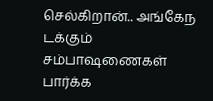செல்கிறான்.. அங்கேந டக்கும் சம்பாஷணைகள் பார்க்க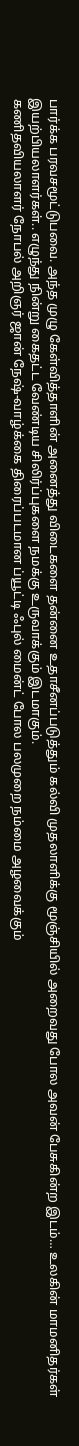பார்க்க பரவசமூட்டுபவை. அந்த முழு கேள்வித்தாளின் அனைத்து விடைகளை தன்னை உதாசீனப்படுத்தும் கல்வி முதலாளிக்கு மூஞ்சியில் அறைவது போல அவன் பேசுகின்ற இடம்… உலகின் மாமனிதர்கள் இயற்பியலாளர்கள்.. எழுந்து நின்று கைதட்ட வேண்டிய சிலிர்ப்புகளை நமக்கு உருவாக்கும் இடமாகும்.
கணிதவியலாளர் நோபல் அறிஞர் ஜான் நேஷ்-வாழ்க்கை திரைப்படமான ப்யூட்டி ஃபுல் மைன்ட் போல பலமுறை நம்மை அழவைக்கும்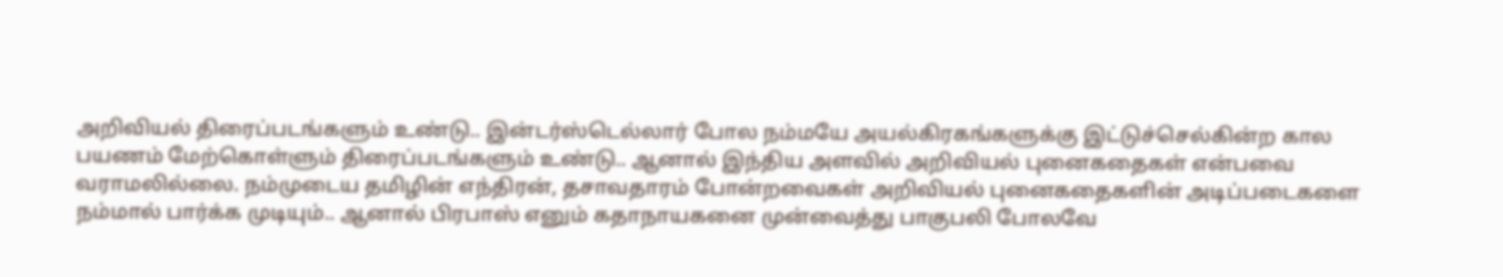அறிவியல் திரைப்படங்களும் உண்டு.. இன்டர்ஸ்டெல்லார் போல நம்மயே அயல்கிரகங்களுக்கு இட்டுச்செல்கின்ற கால பயணம் மேற்கொள்ளும் திரைப்படங்களும் உண்டு.. ஆனால் இந்திய அளவில் அறிவியல் புனைகதைகள் என்பவை வராமலில்லை. நம்முடைய தமிழின் எந்திரன், தசாவதாரம் போன்றவைகள் அறிவியல் புனைகதைகளின் அடிப்படைகளை நம்மால் பார்க்க முடியும்.. ஆனால் பிரபாஸ் எனும் கதாநாயகனை முன்வைத்து பாகுபலி போலவே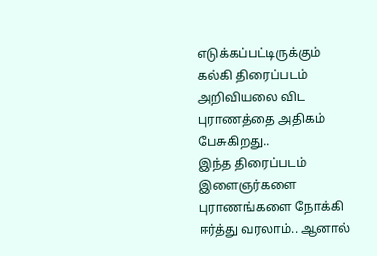எடுக்கப்பட்டிருக்கும் கல்கி திரைப்படம் அறிவியலை விட புராணத்தை அதிகம் பேசுகிறது..
இந்த திரைப்படம் இளைஞர்களை புராணங்களை நோக்கி ஈர்த்து வரலாம்.. ஆனால்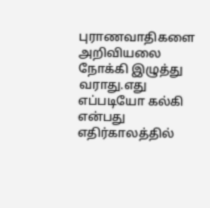புராணவாதிகளை அறிவியலை நோக்கி இழுத்து வராது.எது எப்படியோ கல்கி என்பது எதிர்காலத்தில்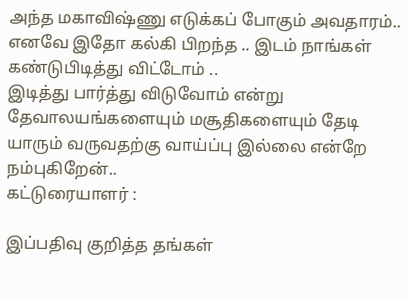அந்த மகாவிஷ்ணு எடுக்கப் போகும் அவதாரம்.. எனவே இதோ கல்கி பிறந்த .. இடம் நாங்கள் கண்டுபிடித்து விட்டோம் ..
இடித்து பார்த்து விடுவோம் என்று தேவாலயங்களையும் மசூதிகளையும் தேடி யாரும் வருவதற்கு வாய்ப்பு இல்லை என்றே நம்புகிறேன்..
கட்டுரையாளர் :

இப்பதிவு குறித்த தங்கள்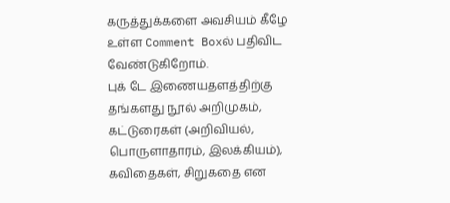கருத்துக்களை அவசியம் கீழே உள்ள Comment Boxல் பதிவிட வேண்டுகிறோம்.
புக் டே இணையதளத்திற்கு தங்களது நூல் அறிமுகம், கட்டுரைகள் (அறிவியல், பொருளாதாரம், இலக்கியம்), கவிதைகள், சிறுகதை என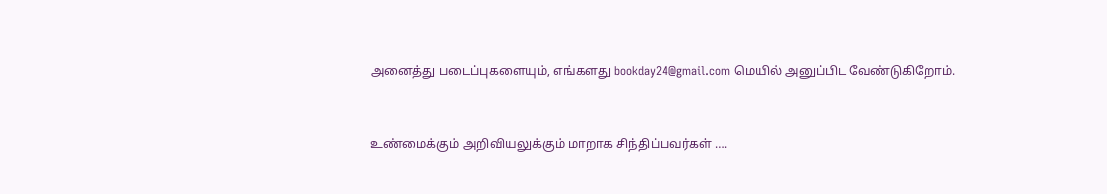அனைத்து படைப்புகளையும், எங்களது bookday24@gmail.com மெயில் அனுப்பிட வேண்டுகிறோம்.


உண்மைக்கும் அறிவியலுக்கும் மாறாக சிந்திப்பவர்கள் ….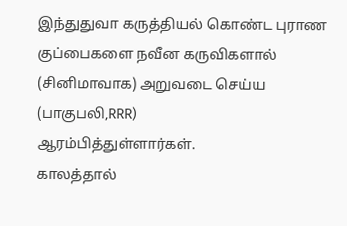இந்துதுவா கருத்தியல் கொண்ட புராண குப்பைகளை நவீன கருவிகளால் (சினிமாவாக) அறுவடை செய்ய (பாகுபலி,RRR)
ஆரம்பித்துள்ளார்கள்.
காலத்தால்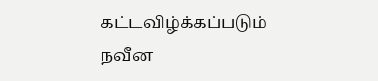கட்டவிழ்க்கப்படும்
நவீன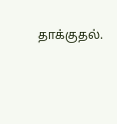தாக்குதல்.